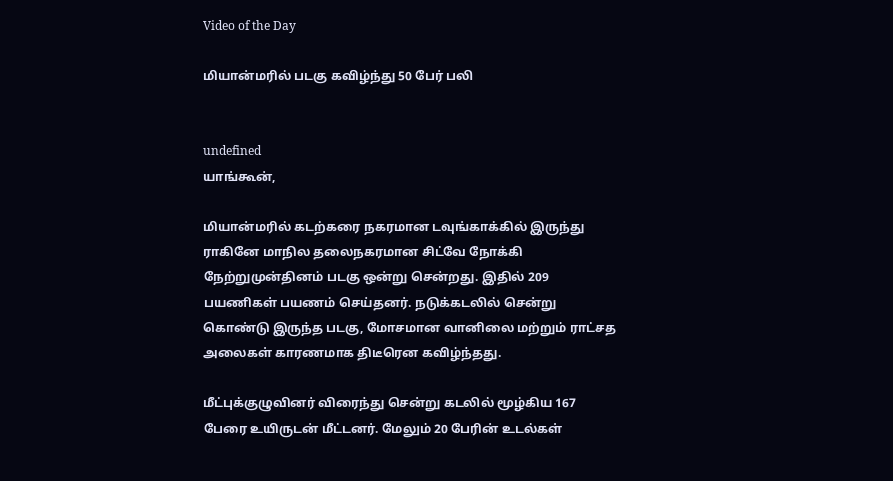Video of the Day

மியான்மரில் படகு கவிழ்ந்து 50 பேர் பலி


undefined
யாங்கூன்,

மியான்மரில் கடற்கரை நகரமான டவுங்காக்கில் இருந்து ராகினே மாநில தலைநகரமான சிட்வே நோக்கி நேற்றுமுன்தினம் படகு ஒன்று சென்றது. இதில் 209 பயணிகள் பயணம் செய்தனர். நடுக்கடலில் சென்று கொண்டு இருந்த படகு, மோசமான வானிலை மற்றும் ராட்சத அலைகள் காரணமாக திடீரென கவிழ்ந்தது.

மீட்புக்குழுவினர் விரைந்து சென்று கடலில் மூழ்கிய 167 பேரை உயிருடன் மீட்டனர். மேலும் 20 பேரின் உடல்கள்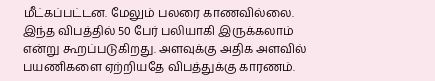மீட்கப்பட்டன. மேலும் பலரை காணவில்லை. இந்த விபத்தில் 50 பேர் பலியாகி இருக்கலாம் என்று கூறப்படுகிறது. அளவுக்கு அதிக அளவில் பயணிகளை ஏற்றியதே விபத்துக்கு காரணம்.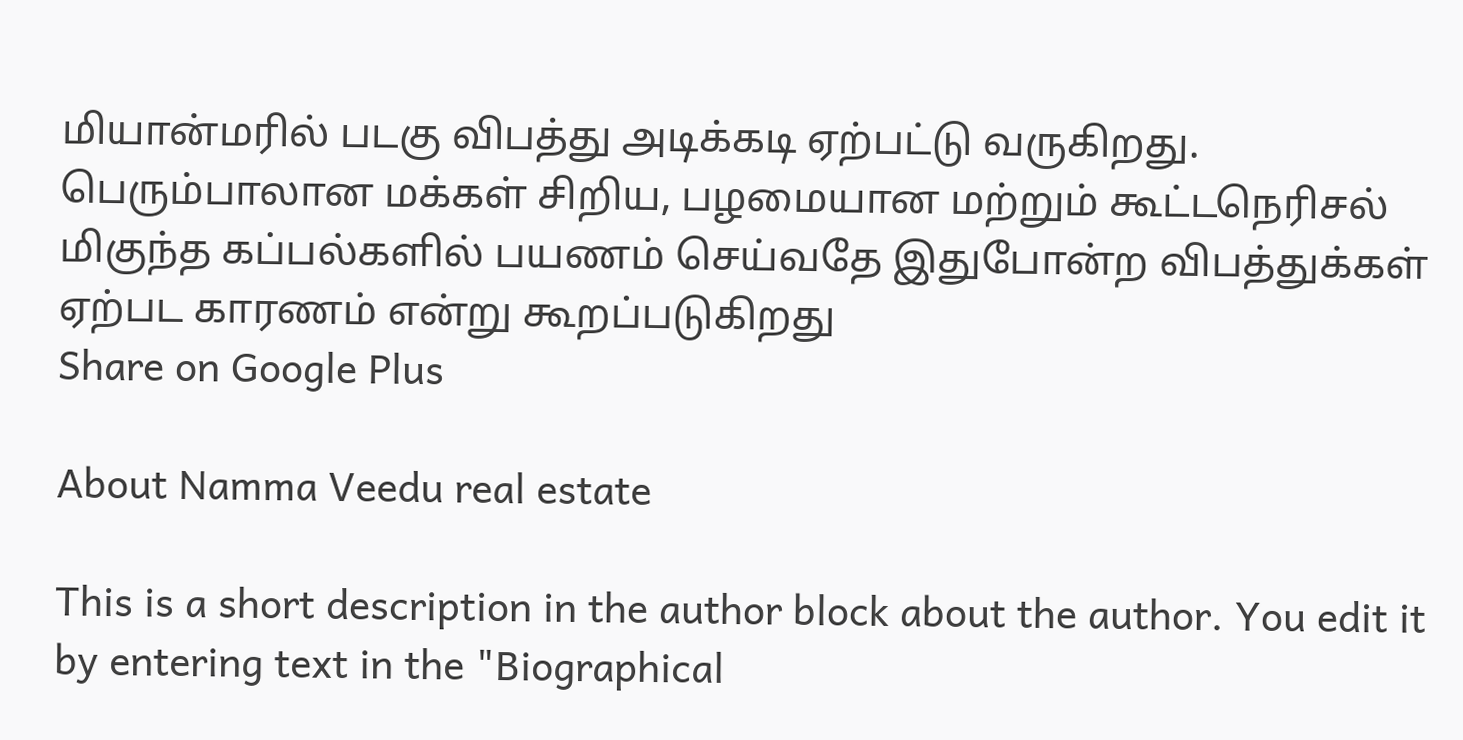மியான்மரில் படகு விபத்து அடிக்கடி ஏற்பட்டு வருகிறது. பெரும்பாலான மக்கள் சிறிய, பழமையான மற்றும் கூட்டநெரிசல் மிகுந்த கப்பல்களில் பயணம் செய்வதே இதுபோன்ற விபத்துக்கள் ஏற்பட காரணம் என்று கூறப்படுகிறது
Share on Google Plus

About Namma Veedu real estate

This is a short description in the author block about the author. You edit it by entering text in the "Biographical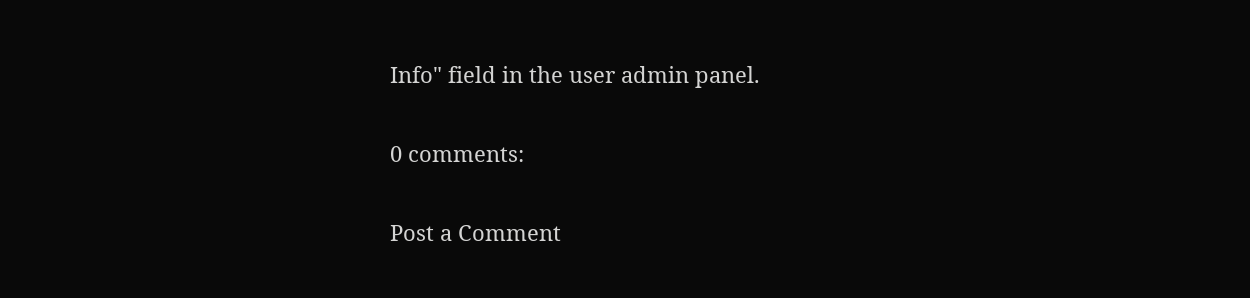Info" field in the user admin panel.

0 comments:

Post a Comment